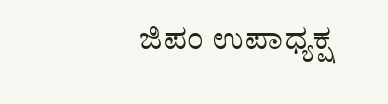ಜಿಪಂ ಉಪಾಧ್ಯಕ್ಷ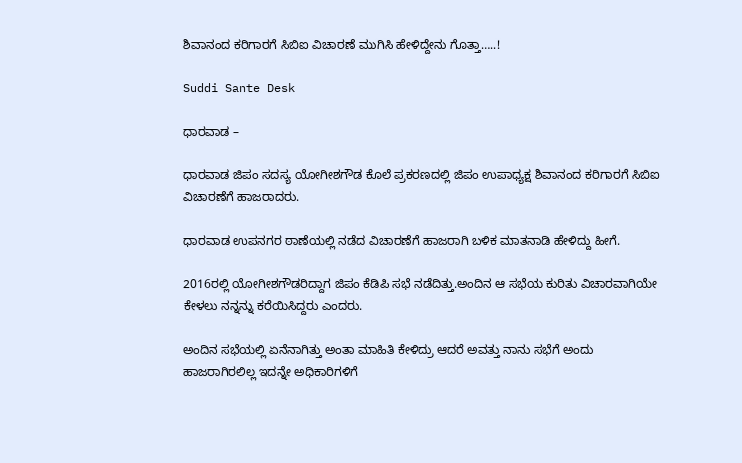ಶಿವಾನಂದ ಕರಿಗಾರಗೆ ಸಿಬಿಐ ವಿಚಾರಣೆ ಮುಗಿಸಿ ಹೇಳಿದ್ದೇ‌ನು ಗೊತ್ತಾ…..!

Suddi Sante Desk

ಧಾರವಾಡ –

ಧಾರವಾಡ ಜಿಪಂ ಸದಸ್ಯ ಯೋಗೀಶಗೌಡ ಕೊಲೆ ಪ್ರಕರಣದಲ್ಲಿ ಜಿಪಂ ಉಪಾಧ್ಯಕ್ಷ ಶಿವಾನಂದ ಕರಿಗಾರಗೆ ಸಿಬಿಐ ವಿಚಾರಣೆಗೆ ಹಾಜರಾದರು.

ಧಾರವಾಡ ಉಪನಗರ ಠಾಣೆಯಲ್ಲಿ ನಡೆದ ವಿಚಾರಣೆಗೆ ಹಾಜರಾಗಿ ಬಳಿಕ ಮಾತನಾಡಿ ಹೇಳಿದ್ದು ಹೀಗೆ.

2016ರಲ್ಲಿ ಯೋಗೀಶಗೌಡರಿದ್ದಾಗ ಜಿಪಂ ಕೆಡಿಪಿ ಸಭೆ ನಡೆದಿತ್ತು.ಅಂದಿನ ಆ ಸಭೆಯ ಕುರಿತು ವಿಚಾರವಾಗಿಯೇ ಕೇಳಲು ನನ್ನನ್ನು ಕರೆಯಿಸಿದ್ದರು ಎಂದರು.

ಅಂದಿನ ಸಭೆಯಲ್ಲಿ ಏನೆನಾಗಿತ್ತು ಅಂತಾ ಮಾಹಿತಿ ಕೇಳಿದ್ರು ಆದರೆ ಅವತ್ತು ನಾನು ಸಭೆಗೆ ಅಂದು ಹಾಜರಾಗಿರಲಿಲ್ಲ ಇದನ್ನೇ ಅಧಿಕಾರಿಗಳಿಗೆ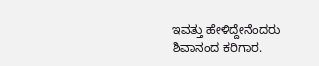ಇವತ್ತು ಹೇಳಿದ್ದೇನೆಂದರು ಶಿವಾನಂದ ಕರಿಗಾರ.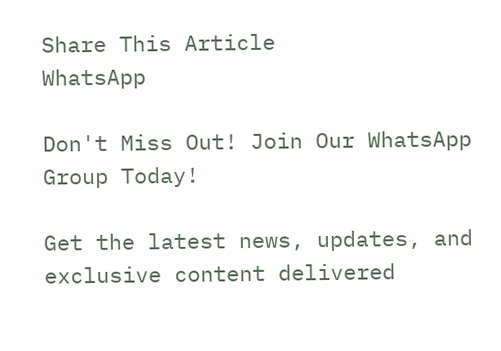Share This Article
WhatsApp

Don't Miss Out! Join Our WhatsApp Group Today!

Get the latest news, updates, and exclusive content delivered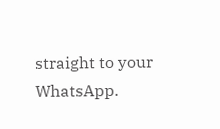straight to your WhatsApp.